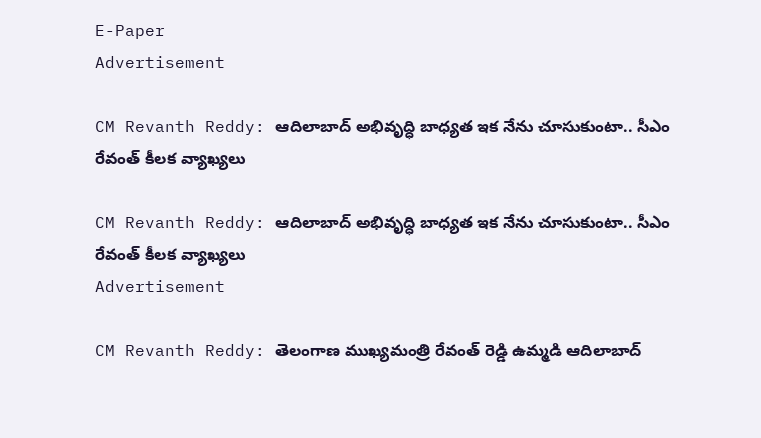E-Paper
Advertisement

CM Revanth Reddy: ఆదిలాబాద్ అభివృద్ధి బాధ్యత ఇక నేను చూసుకుంటా.. సీఎం రేవంత్ కీలక వ్యాఖ్యలు

CM Revanth Reddy: ఆదిలాబాద్ అభివృద్ధి బాధ్యత ఇక నేను చూసుకుంటా.. సీఎం రేవంత్ కీలక వ్యాఖ్యలు
Advertisement

CM Revanth Reddy: తెలంగాణ ముఖ్యమంత్రి రేవంత్ రెడ్డి ఉమ్మడి ఆదిలాబాద్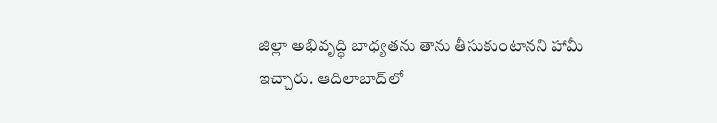జిల్లా అభివృద్ధి బాధ్యతను తాను తీసుకుంటానని హామీ ఇచ్చారు. ఆదిలాబాద్‌లో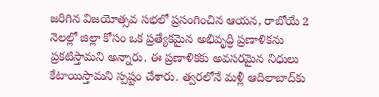జరిగిన విజయోత్సవ సభలో ప్రసంగించిన ఆయన, రాబోయే 2 నెలల్లో జిల్లా కోసం ఒక ప్రత్యేకమైన అభివృద్ధి ప్రణాళికను ప్రకటిస్తామని అన్నారు. ఈ ప్రణాళికకు అవసరమైన నిధులు కేటాయిస్తామని స్పష్టం చేశారు. త్వరలోనే మళ్లీ ఆదిలాబాద్‌కు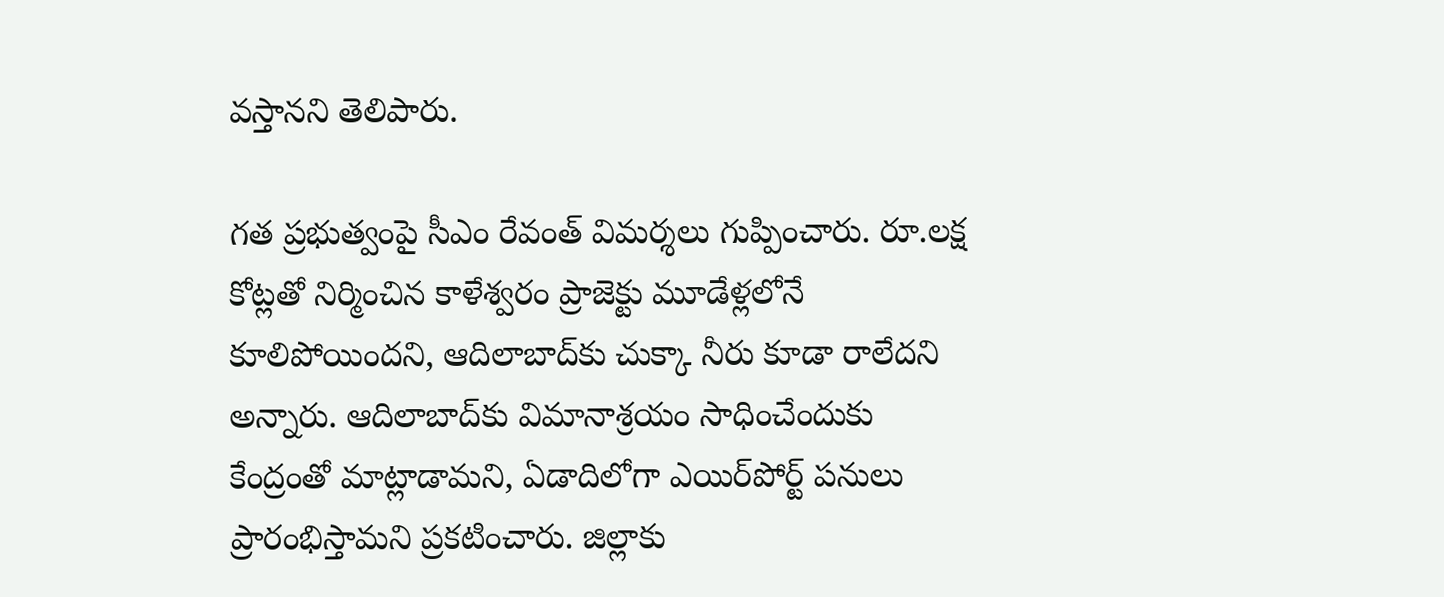వస్తానని తెలిపారు.

గత ప్రభుత్వంపై సీఎం రేవంత్ విమర్శలు గుప్పించారు. రూ.లక్ష కోట్లతో నిర్మించిన కాళేశ్వరం ప్రాజెక్టు మూడేళ్లలోనే కూలిపోయిందని, ఆదిలాబాద్‌కు చుక్కా నీరు కూడా రాలేదని అన్నారు. ఆదిలాబాద్‌కు విమానాశ్రయం సాధించేందుకు కేంద్రంతో మాట్లాడామని, ఏడాదిలోగా ఎయిర్‌పోర్ట్ పనులు ప్రారంభిస్తామని ప్రకటించారు. జిల్లాకు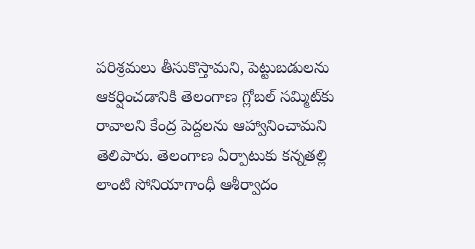పరిశ్రమలు తీసుకొస్తామని, పెట్టుబడులను ఆకర్షించడానికి తెలంగాణ గ్లోబల్ సమ్మిట్‌కు రావాలని కేంద్ర పెద్దలను ఆహ్వానించామని తెలిపారు. తెలంగాణ ఏర్పాటుకు కన్నతల్లి లాంటి సోనియాగాంధీ ఆశీర్వాదం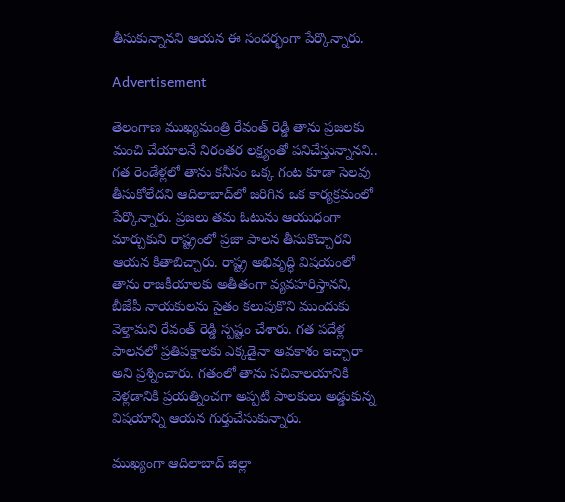తీసుకున్నానని ఆయన ఈ సందర్భంగా పేర్కొన్నారు.

Advertisement

తెలంగాణ ముఖ్యమంత్రి రేవంత్ రెడ్డి తాను ప్రజలకు మంచి చేయాలనే నిరంతర లక్ష్యంతో పనిచేస్తున్నానని.. గత రెండేళ్లలో తాను కనీసం ఒక్క గంట కూడా సెలవు తీసుకోలేదని ఆదిలాబాద్‌లో జరిగిన ఒక కార్యక్రమంలో పేర్కొన్నారు. ప్రజలు తమ ఓటును ఆయుధంగా మార్చుకుని రాష్ట్రంలో ప్రజా పాలన తీసుకొచ్చారని ఆయన కితాబిచ్చారు. రాష్ట్ర అభివృద్ధి విషయంలో తాను రాజకీయాలకు అతీతంగా వ్యవహరిస్తానని, బీజేపీ నాయకులను సైతం కలుపుకొని ముందుకు వెళ్తామని రేవంత్ రెడ్డి స్పష్టం చేశారు. గత పదేళ్ల పాలనలో ప్రతిపక్షాలకు ఎక్కడైనా అవకాశం ఇచ్చారా అని ప్రశ్నించారు. గతంలో తాను సచివాలయానికి వెళ్లడానికి ప్రయత్నించగా అప్పటి పాలకులు అడ్డుకున్న విషయాన్ని ఆయన గుర్తుచేసుకున్నారు.

ముఖ్యంగా ఆదిలాబాద్ జిల్లా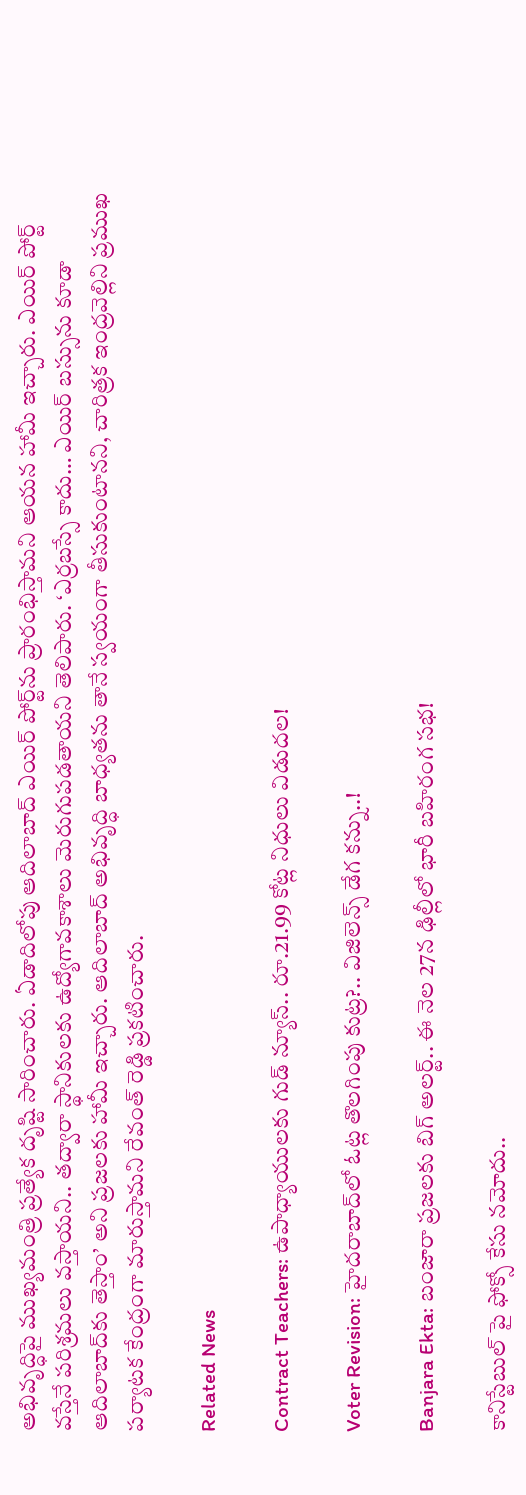అభివృద్ధిపై ముఖ్యమంత్రి ప్రత్యేక దృష్టి సారించారు. ఏడాదిలోపు ఆదిలాబాద్ ఎయిర్ పోర్ట్‌ను ప్రారంభిస్తామని ఆయన హామీ ఇచ్చారు. ఎయిర్ పోర్ట్ వస్తేనే పరిశ్రమలు వస్తాయని.. తద్వారా స్థానికులకు ఉద్యోగావకాశాలు మెరుగుపడతాయని తెలిపారు. ‘ఎర్రబస్సే కాదు… ఎయిర్ బస్సును కూడా ఆదిలాబాద్‌కు తెస్తాం’ అని ప్రజలకు హామీ ఇచ్చారు. ఆదిలాబాద్ అభివృద్ధి బాధ్యతను తానే స్వయంగా తీసుకుంటానని, చారిత్రక ఇంద్రవెల్లిని ప్రముఖ పర్యాటక కేంద్రంగా మారుస్తామని రేవంత్ రెడ్డి ప్రకటించారు.

Related News

Contract Teachers: ఉపాధ్యాయులకు గుడ్ న్యూస్.. రూ.21.99 కోట్ల నిధులు విడుదల!

Voter Revision: హైదరాబాద్‌లో ఓట్ల తొలగింపు కుట్ర?.. విజిలెన్స్ డేగ కన్ను..!

Banjara Ekta: బంజారా ప్రజలకు బిగ్ అలర్ట్.. ఈ నెల 27న ఢిల్లీలో భారీ బహిరంగ సభ!

కానిస్టేబుల్ పై ఫోక్సో కేసు నమోదు..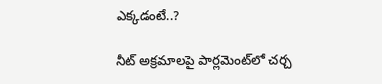ఎక్కడంటే..?

నీట్ అక్రమాలపై పార్లమెంట్‌లో చర్చ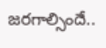జరగాల్సిందే..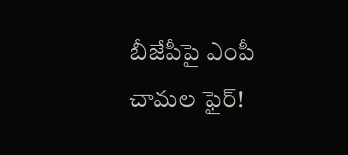బీజేపీపై ఎంపీ చామల ఫైర్!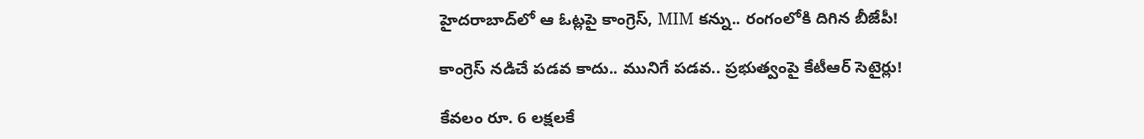హైదరాబాద్‌లో ఆ ఓట్లపై కాంగ్రెస్, MIM కన్ను.. రంగంలోకి దిగిన బీజేపీ!

కాంగ్రెస్ నడిచే పడవ కాదు.. మునిగే పడవ.. ప్రభుత్వంపై కేటీఆర్ సెటైర్లు!

కేవలం రూ. 6 లక్షలకే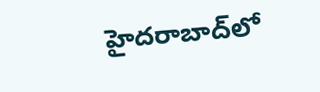హైదరాబాద్‌లో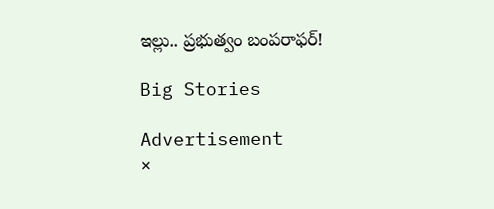ఇల్లు.. ప్రభుత్వం బంపరాఫర్!

Big Stories

Advertisement
×